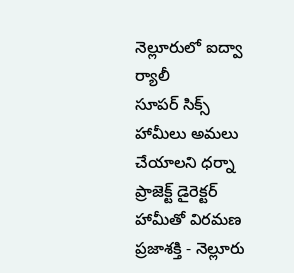నెల్లూరులో ఐద్వా ర్యాలీ
సూపర్ సిక్స్ హామీలు అమలు చేయాలని ధర్నా
ప్రాజెక్ట్ డైరెక్టర్ హామీతో విరమణ
ప్రజాశక్తి - నెల్లూరు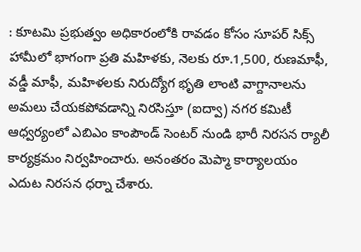: కూటమి ప్రభుత్వం అధికారంలోకి రావడం కోసం సూపర్ సిక్స్ హామీలో భాగంగా ప్రతి మహిళకు, నెలకు రూ.1,500, రుణమాఫీ, వడ్డీ మాఫీ, మహిళలకు నిరుద్యోగ భృతి లాంటి వాగ్దానాలను అమలు చేయకపోవడాన్ని నిరసిస్తూ (ఐద్వా) నగర కమిటీ ఆధ్వర్యంలో ఎబిఎం కాంపౌండ్ సెంటర్ నుండి భారీ నిరసన ర్యాలీ కార్యక్రమం నిర్వహించారు. అనంతరం మెప్మా కార్యాలయం ఎదుట నిరసన ధర్నా చేశారు.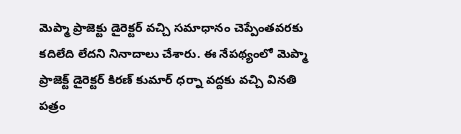మెప్మా ప్రాజెక్టు డైరెక్టర్ వచ్చి సమాధానం చెప్పేంతవరకు కదిలేది లేదని నినాదాలు చేశారు. ఈ నేపథ్యంలో మెప్మా ప్రాజెక్ట్ డైరెక్టర్ కిరణ్ కుమార్ ధర్నా వద్దకు వచ్చి వినతి పత్రం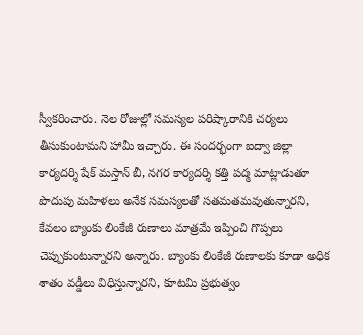స్వీకరించారు. నెల రోజుల్లో సమస్యల పరిష్కారానికి చర్యలు తీసుకుంటామని హామీ ఇచ్చారు. ఈ సందర్భంగా ఐద్వా జిల్లా కార్యదర్శి షేక్ మస్తాన్ బీ, నగర కార్యదర్శి కత్తి పద్మ మాట్లాడుతూ పొదుపు మహిళలు అనేక సమస్యలతో సతమతమవుతున్నారని, కేవలం బ్యాంకు లింకేజీ రుణాలు మాత్రమే ఇప్పించి గొప్పలు చెప్పుకుంటున్నారని అన్నారు. బ్యాంకు లింకేజీ రుణాలకు కూడా అధిక శాతం వడ్డీలు విధిస్తున్నారని, కూటమి ప్రభుత్వం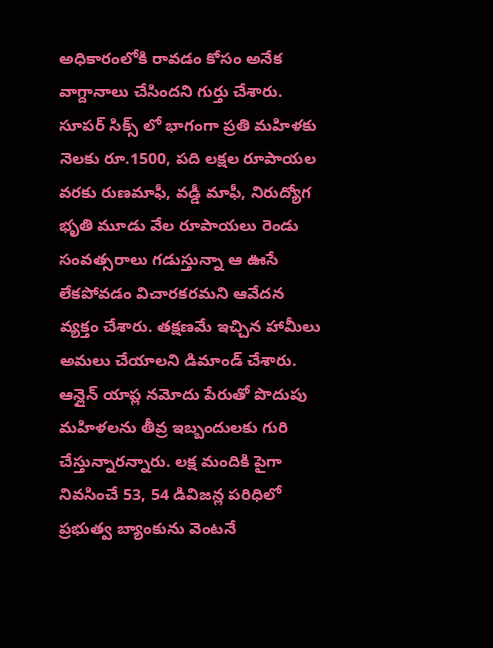అధికారంలోకి రావడం కోసం అనేక వాగ్దానాలు చేసిందని గుర్తు చేశారు. సూపర్ సిక్స్ లో భాగంగా ప్రతి మహిళకు నెలకు రూ.1500, పది లక్షల రూపాయల వరకు రుణమాఫీ, వడ్డీ మాఫీ, నిరుద్యోగ భృతి మూడు వేల రూపాయలు రెండు సంవత్సరాలు గడుస్తున్నా ఆ ఊసే లేకపోవడం విచారకరమని ఆవేదన వ్యక్తం చేశారు. తక్షణమే ఇచ్చిన హామీలు అమలు చేయాలని డిమాండ్ చేశారు. ఆన్లైన్ యాప్ల నమోదు పేరుతో పొదుపు మహిళలను తీవ్ర ఇబ్బందులకు గురి చేస్తున్నారన్నారు. లక్ష మందికి పైగా నివసించే 53, 54 డివిజన్ల పరిధిలో ప్రభుత్వ బ్యాంకును వెంటనే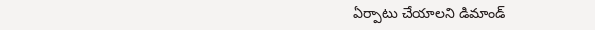ఏర్పాటు చేయాలని డిమాండ్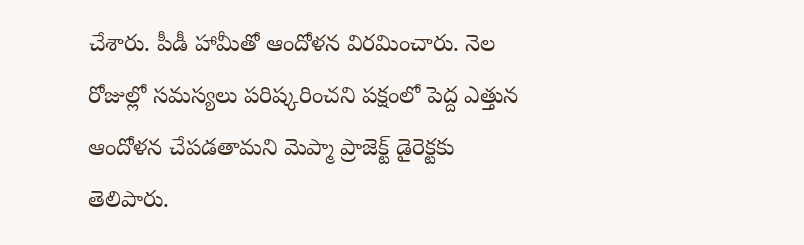చేశారు. పీడీ హామీతో ఆందోళన విరమించారు. నెల రోజుల్లో సమస్యలు పరిష్కరించని పక్షంలో పెద్ద ఎత్తున ఆందోళన చేపడతామని మెప్మా ప్రాజెక్ట్ డైరెక్టకు తెలిపారు.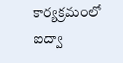కార్యక్రమంలో ఐద్వా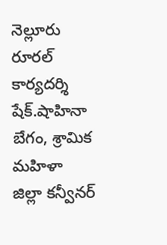నెల్లూరు రూరల్ కార్యదర్శి షేక్.షాహినా బేగం, శ్రామిక మహిళా జిల్లా కన్వీనర్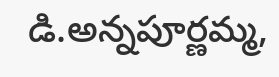డి.అన్నపూర్ణమ్మ,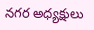నగర అధ్యక్షులు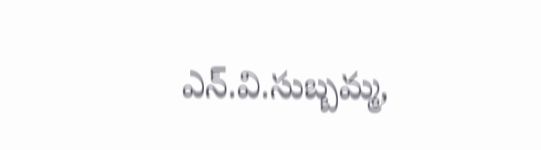ఎన్.వి.సుబ్బమ్మ,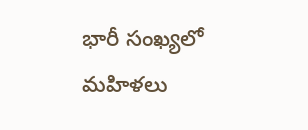భారీ సంఖ్యలో మహిళలు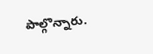పాల్గొన్నారు.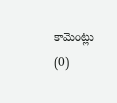కామెంట్లు (0)